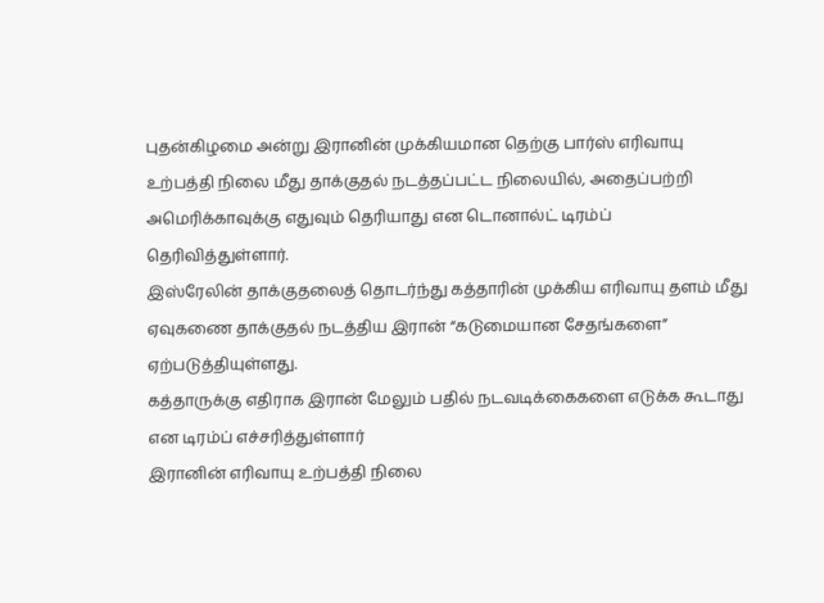புதன்கிழமை அன்று இரானின் முக்கியமான தெற்கு பார்ஸ் எரிவாயு உற்பத்தி நிலை மீது தாக்குதல் நடத்தப்பட்ட நிலையில், அதைப்பற்றி அமெரிக்காவுக்கு எதுவும் தெரியாது என டொனால்ட் டிரம்ப் தெரிவித்துள்ளார்.
இஸ்ரேலின் தாக்குதலைத் தொடர்ந்து கத்தாரின் முக்கிய எரிவாயு தளம் மீது ஏவுகணை தாக்குதல் நடத்திய இரான் “கடுமையான சேதங்களை” ஏற்படுத்தியுள்ளது.
கத்தாருக்கு எதிராக இரான் மேலும் பதில் நடவடிக்கைகளை எடுக்க கூடாது என டிரம்ப் எச்சரித்துள்ளார்
இரானின் எரிவாயு உற்பத்தி நிலை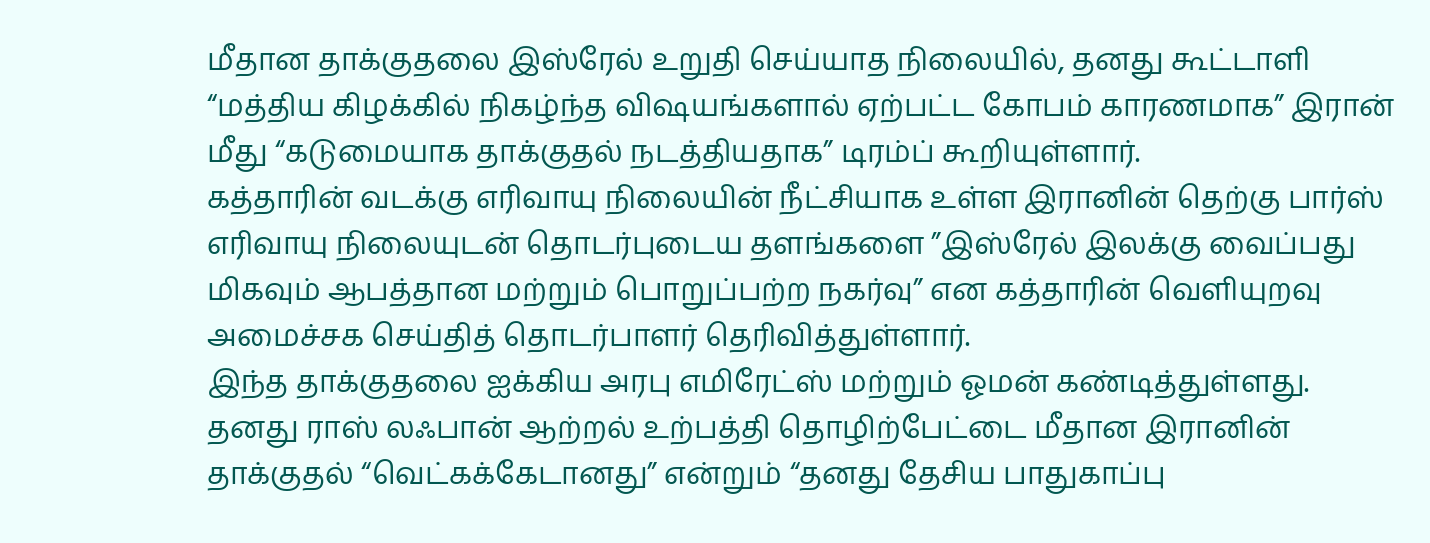மீதான தாக்குதலை இஸ்ரேல் உறுதி செய்யாத நிலையில், தனது கூட்டாளி “மத்திய கிழக்கில் நிகழ்ந்த விஷயங்களால் ஏற்பட்ட கோபம் காரணமாக” இரான் மீது “கடுமையாக தாக்குதல் நடத்தியதாக” டிரம்ப் கூறியுள்ளார்.
கத்தாரின் வடக்கு எரிவாயு நிலையின் நீட்சியாக உள்ள இரானின் தெற்கு பார்ஸ் எரிவாயு நிலையுடன் தொடர்புடைய தளங்களை ”இஸ்ரேல் இலக்கு வைப்பது மிகவும் ஆபத்தான மற்றும் பொறுப்பற்ற நகர்வு” என கத்தாரின் வெளியுறவு அமைச்சக செய்தித் தொடர்பாளர் தெரிவித்துள்ளார்.
இந்த தாக்குதலை ஐக்கிய அரபு எமிரேட்ஸ் மற்றும் ஓமன் கண்டித்துள்ளது.
தனது ராஸ் லஃபான் ஆற்றல் உற்பத்தி தொழிற்பேட்டை மீதான இரானின் தாக்குதல் “வெட்கக்கேடானது” என்றும் “தனது தேசிய பாதுகாப்பு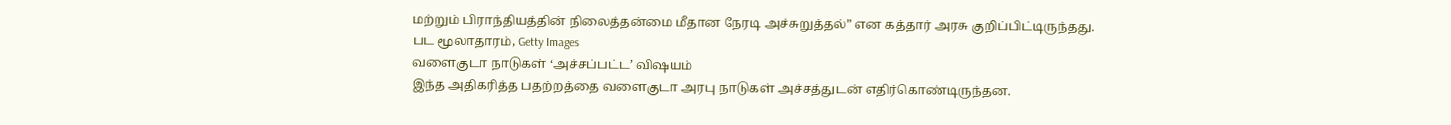மற்றும் பிராந்தியத்தின் நிலைத்தன்மை மீதான நேரடி அச்சுறுத்தல்” என கத்தார் அரசு குறிப்பிட்டிருந்தது.
பட மூலாதாரம், Getty Images
வளைகுடா நாடுகள் ‘அச்சப்பட்ட’ விஷயம்
இந்த அதிகரித்த பதற்றத்தை வளைகுடா அரபு நாடுகள் அச்சத்துடன் எதிர்கொண்டிருந்தன.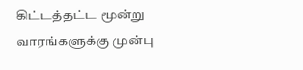கிட்டத்தட்ட மூன்று வாரங்களுக்கு முன்பு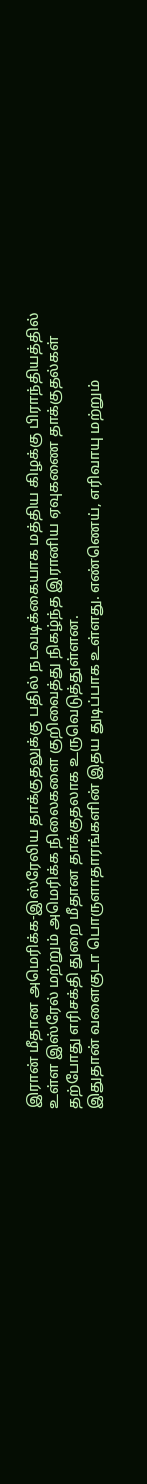இரான் மீதான அமெரிக்க-இஸ்ரேலிய தாக்குதலுக்கு பதில் நடவடிக்கையாக மத்திய கிழக்கு பிராந்தியத்தில் உள்ள இஸ்ரேல் மற்றும் அமெரிக்க நிலைகளை குறிவைத்து நிகழ்ந்த இரானிய ஏவுகணை தாக்குதல்கள் தற்போது எரிசக்தி துறை மீதான தாக்குதலாக உருவெடுத்துள்ளன.
இதுதான் வளைகுடா பொருளாதாரங்களின் இதய துடிப்பாக உள்ளது. எண்ணெய், எரிவாயு மற்றும்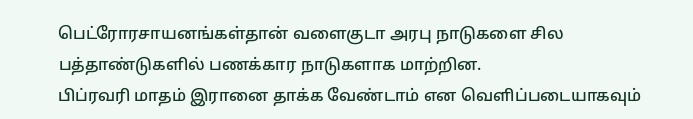பெட்ரோரசாயனங்கள்தான் வளைகுடா அரபு நாடுகளை சில பத்தாண்டுகளில் பணக்கார நாடுகளாக மாற்றின.
பிப்ரவரி மாதம் இரானை தாக்க வேண்டாம் என வெளிப்படையாகவும்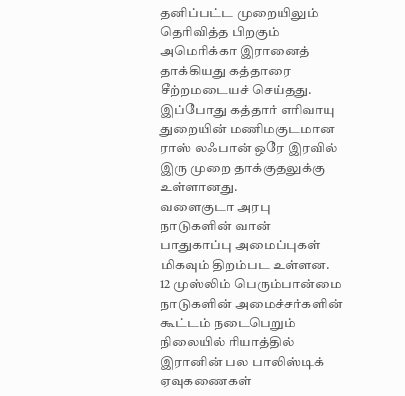தனிப்பட்ட முறையிலும் தெரிவித்த பிறகும் அமெரிக்கா இரானைத் தாக்கியது கத்தாரை சீற்றமடையச் செய்தது.
இப்போது கத்தார் எரிவாயு துறையின் மணிமகுடமான ராஸ் லஃபான் ஒரே இரவில் இரு முறை தாக்குதலுக்கு உள்ளானது.
வளைகுடா அரபு நாடுகளின் வான் பாதுகாப்பு அமைப்புகள் மிகவும் திறம்பட உள்ளன.
12 முஸ்லிம் பெரும்பான்மை நாடுகளின் அமைச்சர்களின் கூட்டம் நடைபெறும் நிலையில் ரியாத்தில் இரானின் பல பாலிஸ்டிக் ஏவுகணைகள்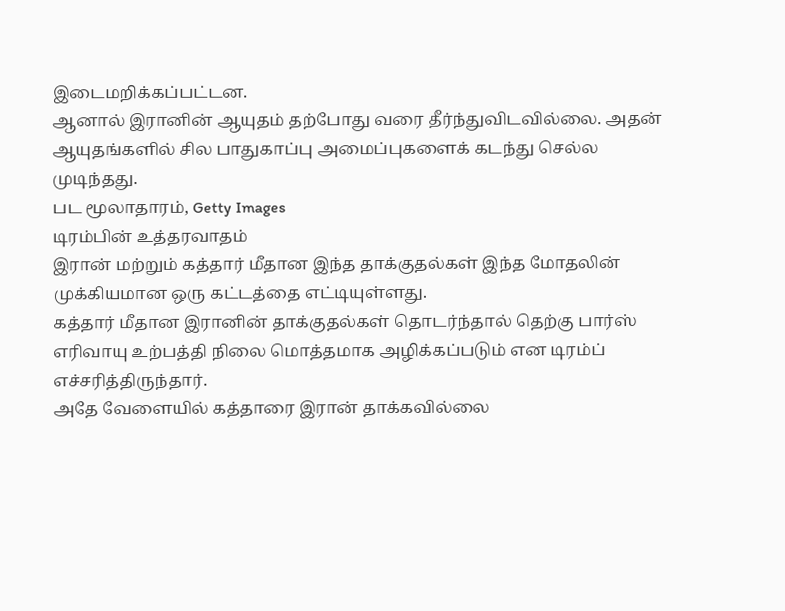இடைமறிக்கப்பட்டன.
ஆனால் இரானின் ஆயுதம் தற்போது வரை தீர்ந்துவிடவில்லை. அதன் ஆயுதங்களில் சில பாதுகாப்பு அமைப்புகளைக் கடந்து செல்ல முடிந்தது.
பட மூலாதாரம், Getty Images
டிரம்பின் உத்தரவாதம்
இரான் மற்றும் கத்தார் மீதான இந்த தாக்குதல்கள் இந்த மோதலின் முக்கியமான ஒரு கட்டத்தை எட்டியுள்ளது.
கத்தார் மீதான இரானின் தாக்குதல்கள் தொடர்ந்தால் தெற்கு பார்ஸ் எரிவாயு உற்பத்தி நிலை மொத்தமாக அழிக்கப்படும் என டிரம்ப் எச்சரித்திருந்தார்.
அதே வேளையில் கத்தாரை இரான் தாக்கவில்லை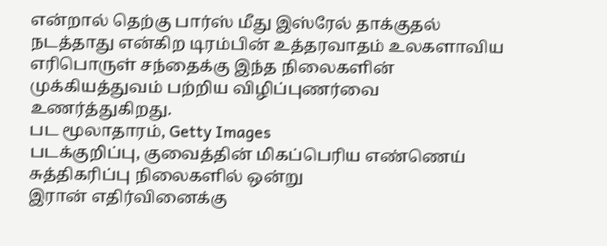என்றால் தெற்கு பார்ஸ் மீது இஸ்ரேல் தாக்குதல் நடத்தாது என்கிற டிரம்பின் உத்தரவாதம் உலகளாவிய எரிபொருள் சந்தைக்கு இந்த நிலைகளின் முக்கியத்துவம் பற்றிய விழிப்புணர்வை உணர்த்துகிறது.
பட மூலாதாரம், Getty Images
படக்குறிப்பு, குவைத்தின் மிகப்பெரிய எண்ணெய் சுத்திகரிப்பு நிலைகளில் ஒன்று
இரான் எதிர்வினைக்கு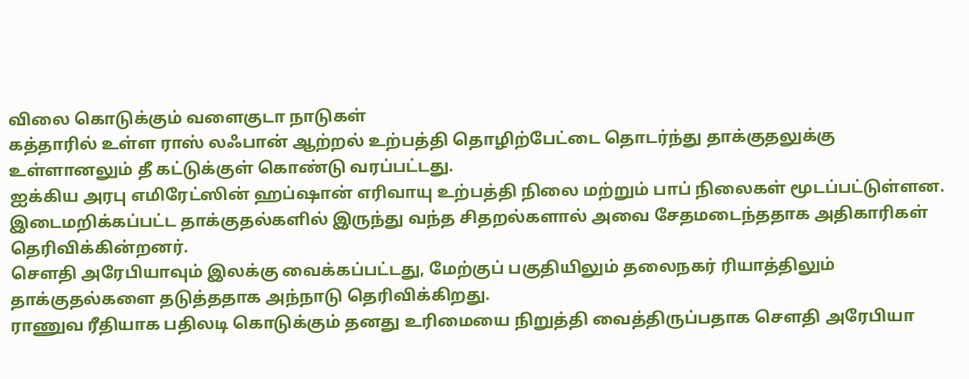விலை கொடுக்கும் வளைகுடா நாடுகள்
கத்தாரில் உள்ள ராஸ் லஃபான் ஆற்றல் உற்பத்தி தொழிற்பேட்டை தொடர்ந்து தாக்குதலுக்கு உள்ளானலும் தீ கட்டுக்குள் கொண்டு வரப்பட்டது.
ஐக்கிய அரபு எமிரேட்ஸின் ஹப்ஷான் எரிவாயு உற்பத்தி நிலை மற்றும் பாப் நிலைகள் மூடப்பட்டுள்ளன.
இடைமறிக்கப்பட்ட தாக்குதல்களில் இருந்து வந்த சிதறல்களால் அவை சேதமடைந்ததாக அதிகாரிகள் தெரிவிக்கின்றனர்.
சௌதி அரேபியாவும் இலக்கு வைக்கப்பட்டது, மேற்குப் பகுதியிலும் தலைநகர் ரியாத்திலும் தாக்குதல்களை தடுத்ததாக அந்நாடு தெரிவிக்கிறது.
ராணுவ ரீதியாக பதிலடி கொடுக்கும் தனது உரிமையை நிறுத்தி வைத்திருப்பதாக சௌதி அரேபியா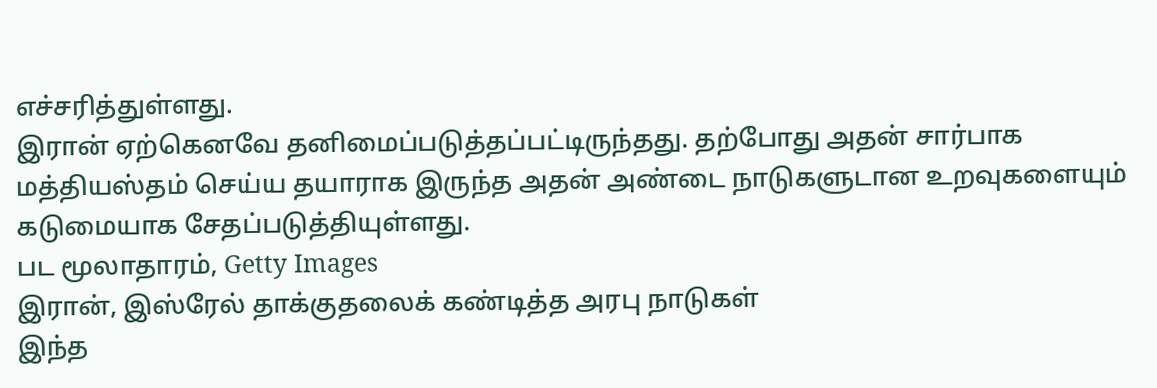எச்சரித்துள்ளது.
இரான் ஏற்கெனவே தனிமைப்படுத்தப்பட்டிருந்தது. தற்போது அதன் சார்பாக மத்தியஸ்தம் செய்ய தயாராக இருந்த அதன் அண்டை நாடுகளுடான உறவுகளையும் கடுமையாக சேதப்படுத்தியுள்ளது.
பட மூலாதாரம், Getty Images
இரான், இஸ்ரேல் தாக்குதலைக் கண்டித்த அரபு நாடுகள்
இந்த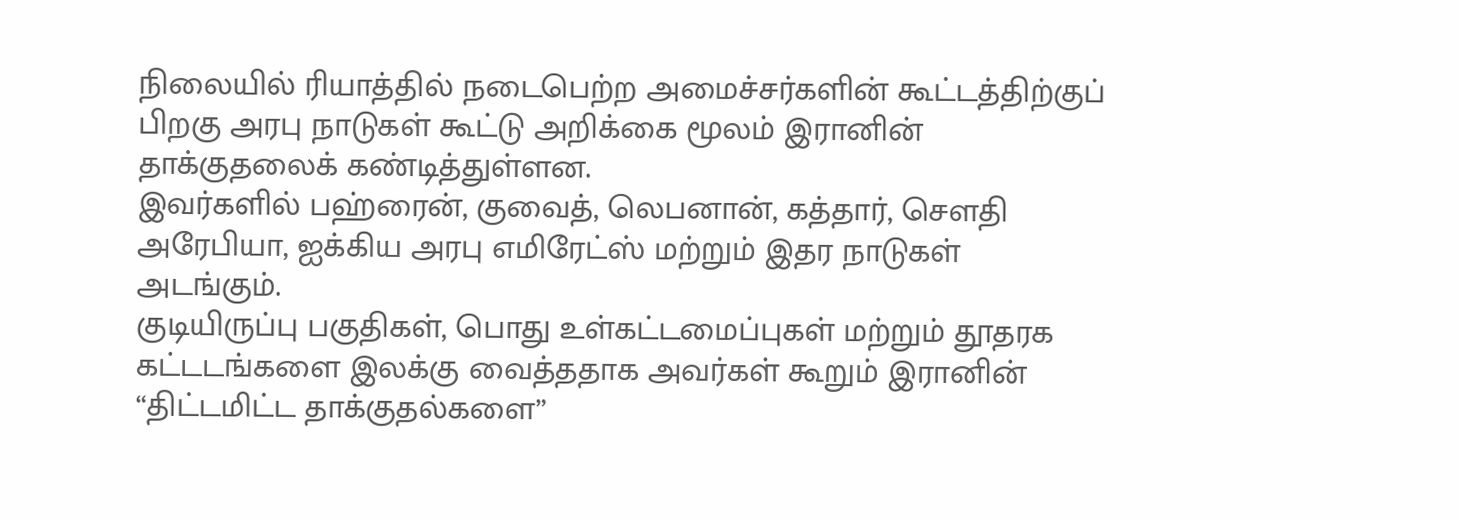நிலையில் ரியாத்தில் நடைபெற்ற அமைச்சர்களின் கூட்டத்திற்குப் பிறகு அரபு நாடுகள் கூட்டு அறிக்கை மூலம் இரானின் தாக்குதலைக் கண்டித்துள்ளன.
இவர்களில் பஹ்ரைன், குவைத், லெபனான், கத்தார், சௌதி அரேபியா, ஐக்கிய அரபு எமிரேட்ஸ் மற்றும் இதர நாடுகள் அடங்கும்.
குடியிருப்பு பகுதிகள், பொது உள்கட்டமைப்புகள் மற்றும் தூதரக கட்டடங்களை இலக்கு வைத்ததாக அவர்கள் கூறும் இரானின் “திட்டமிட்ட தாக்குதல்களை”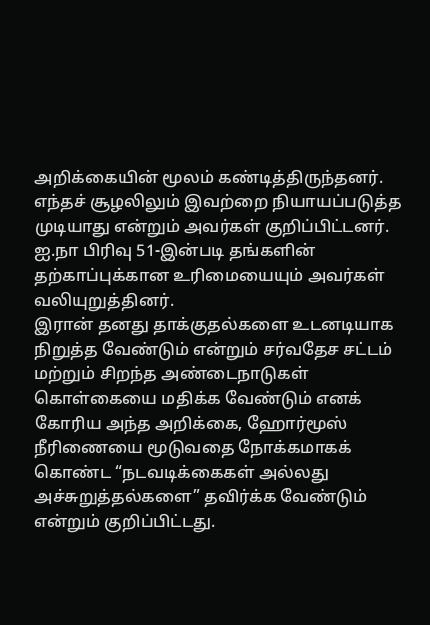அறிக்கையின் மூலம் கண்டித்திருந்தனர்.
எந்தச் சூழலிலும் இவற்றை நியாயப்படுத்த முடியாது என்றும் அவர்கள் குறிப்பிட்டனர்.
ஐ.நா பிரிவு 51-இன்படி தங்களின் தற்காப்புக்கான உரிமையையும் அவர்கள் வலியுறுத்தினர்.
இரான் தனது தாக்குதல்களை உடனடியாக நிறுத்த வேண்டும் என்றும் சர்வதேச சட்டம் மற்றும் சிறந்த அண்டைநாடுகள் கொள்கையை மதிக்க வேண்டும் எனக் கோரிய அந்த அறிக்கை, ஹோர்மூஸ் நீரிணையை மூடுவதை நோக்கமாகக் கொண்ட “நடவடிக்கைகள் அல்லது அச்சுறுத்தல்களை” தவிர்க்க வேண்டும் என்றும் குறிப்பிட்டது.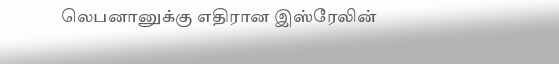லெபனானுக்கு எதிரான இஸ்ரேலின்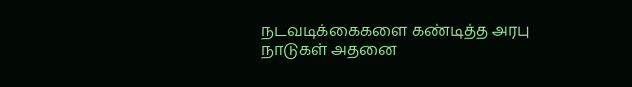நடவடிக்கைகளை கண்டித்த அரபு நாடுகள் அதனை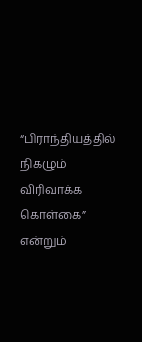“பிராந்தியத்தில் நிகழும் விரிவாக்க கொள்கை” என்றும்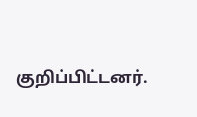குறிப்பிட்டனர்.